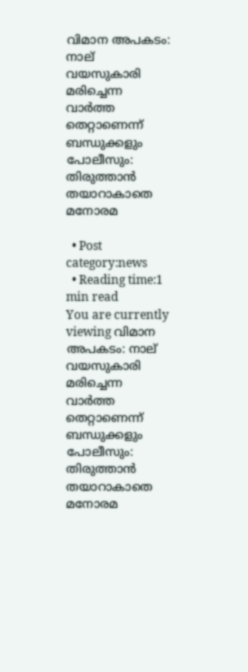വിമാന അപകടം: നാല് വയസുകാരി മരിച്ചെന്ന വാർത്ത തെറ്റാണെന്ന്‌ ബന്ധുക്കളും പോലീസും: തിരുത്താൻ തയാറാകാതെ മനോരമ

  • Post category:news
  • Reading time:1 min read
You are currently viewing വിമാന അപകടം: നാല് വയസുകാരി മരിച്ചെന്ന വാർത്ത തെറ്റാണെന്ന്‌ ബന്ധുക്കളും പോലീസും: തിരുത്താൻ തയാറാകാതെ മനോരമ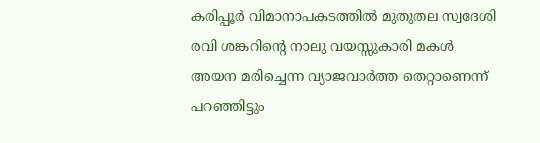കരിപ്പൂർ വിമാനാപകടത്തിൽ മുതുതല സ്വദേശി രവി ശങ്കറിന്റെ നാലു വയസ്സുകാരി മകൾ അയന മരിച്ചെന്ന വ്യാജവാർത്ത തെറ്റാണെന്ന്‌ പറഞ്ഞിട്ടും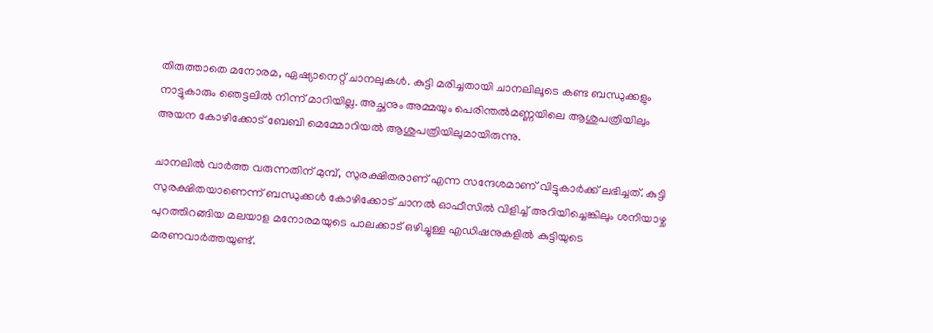തിരുത്താതെ മനോരമ, ഏഷ്യാനെറ്റ്‌ ചാനലുകൾ. കുട്ടി മരിച്ചതായി ചാനലിലൂടെ കണ്ട ബന്ധുക്കളും നാട്ടുകാരും ഞെട്ടലിൽ നിന്ന്‌ മാറിയില്ല. അച്ഛനും അമ്മയും പെരിന്തൽമണ്ണയിലെ ആശുപത്രിയിലും അയന കോഴിക്കോട്‌ ബേബി മെമ്മോറിയൽ ആശുപത്രിയിലുമായിരുന്നു.

ചാനലിൽ വാർത്ത വരുന്നതിന്‌ മുമ്പ്, സുരക്ഷിതരാണ് എന്ന സന്ദേശമാണ്‌ വിട്ടുകാർക്ക് ലഭിച്ചത്. കുട്ടി സുരക്ഷിതയാണെന്ന് ബന്ധുക്കൾ കോഴിക്കോട് ചാനൽ ഓഫീസിൽ വിളിച്ച്‌ അറിയിച്ചെങ്കിലും ശനിയാഴ്ച പുറത്തിറങ്ങിയ മലയാള മനോരമയുടെ പാലക്കാട് ഒഴിച്ചുള്ള എഡിഷനുകളിൽ കുട്ടിയുടെ മരണവാർത്തയുണ്ട്‌.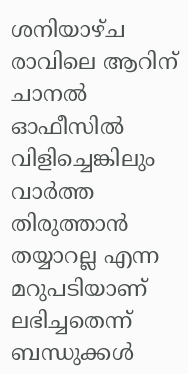ശനിയാഴ്‌ച രാവിലെ ആറിന്‌ ചാനൽ ഓഫീസിൽ വിളിച്ചെങ്കിലും വാർത്ത തിരുത്താൻ തയ്യാറല്ല എന്ന മറുപടിയാണ്‌ ലഭിച്ചതെന്ന്‌ ബന്ധുക്കൾ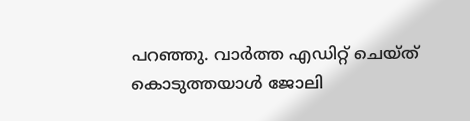പറഞ്ഞു. വാർത്ത എഡിറ്റ്‌ ചെയ്‌ത്‌ കൊടുത്തയാൾ ജോലി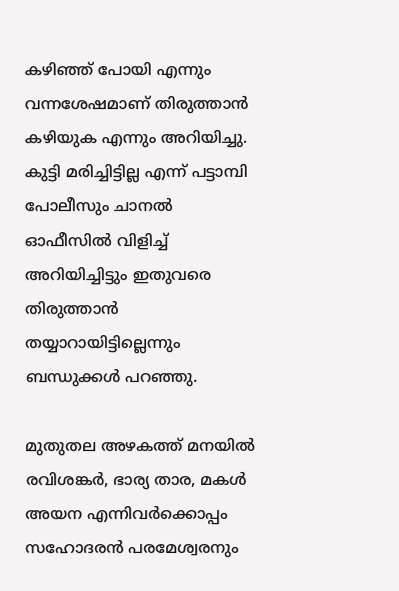കഴിഞ്ഞ്‌ പോയി എന്നും വന്നശേഷമാണ്‌ തിരുത്താൻ കഴിയുക എന്നും അറിയിച്ചു. കുട്ടി മരിച്ചിട്ടില്ല എന്ന്‌ പട്ടാമ്പി പോലീസും ചാനൽ ഓഫീസിൽ വിളിച്ച്‌ അറിയിച്ചിട്ടും ഇതുവരെ തിരുത്താൻ തയ്യാറായിട്ടില്ലെന്നും ബന്ധുക്കൾ പറഞ്ഞു.

മുതുതല അഴകത്ത് മനയിൽ രവിശങ്കർ, ഭാര്യ താര, മകൾ അയന എന്നിവർക്കൊപ്പം സഹോദരൻ പരമേശ്വരനും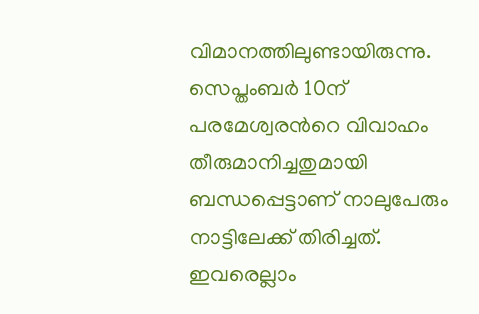വിമാനത്തിലുണ്ടായിരുന്നു. സെപ്തംബർ 10ന് പരമേശ്വരന്‍റെ വിവാഹം തീരുമാനിച്ചതുമായി ബന്ധപ്പെട്ടാണ് നാലുപേരും നാട്ടിലേക്ക് തിരിച്ചത്. ഇവരെല്ലാം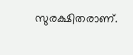സുരക്ഷിതരാണ്.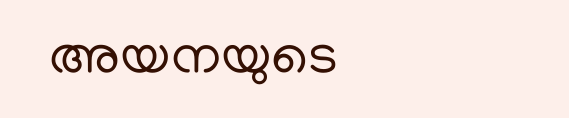അയനയുടെ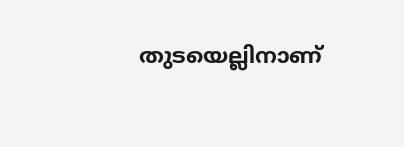തുടയെല്ലിനാണ്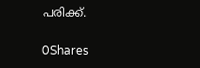പരിക്ക്.

0Shares